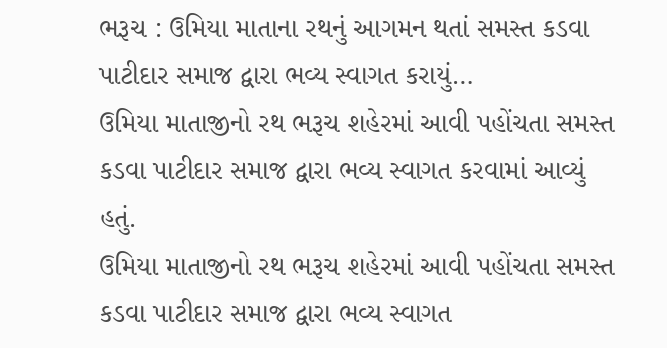ભરૂચ : ઉમિયા માતાના રથનું આગમન થતાં સમસ્ત કડવા પાટીદાર સમાજ દ્વારા ભવ્ય સ્વાગત કરાયું…
ઉમિયા માતાજીનો રથ ભરૂચ શહેરમાં આવી પહોંચતા સમસ્ત કડવા પાટીદાર સમાજ દ્વારા ભવ્ય સ્વાગત કરવામાં આવ્યું હતું.
ઉમિયા માતાજીનો રથ ભરૂચ શહેરમાં આવી પહોંચતા સમસ્ત કડવા પાટીદાર સમાજ દ્વારા ભવ્ય સ્વાગત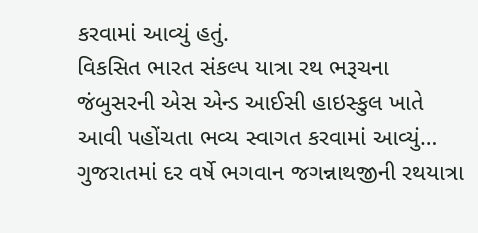કરવામાં આવ્યું હતું.
વિકસિત ભારત સંકલ્પ યાત્રા રથ ભરૂચના જંબુસરની એસ એન્ડ આઈસી હાઇસ્કુલ ખાતે આવી પહોંચતા ભવ્ય સ્વાગત કરવામાં આવ્યું…
ગુજરાતમાં દર વર્ષે ભગવાન જગન્નાથજીની રથયાત્રા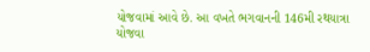યોજવામાં આવે છે. આ વખતે ભગવાનની 146મી રથયાત્રા યોજવા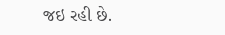જઇ રહી છે.